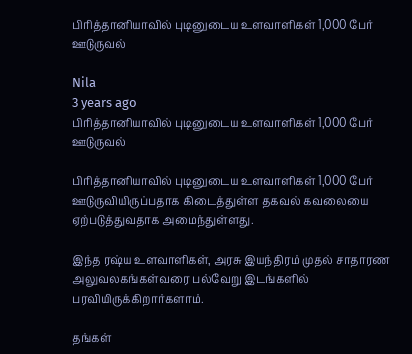பிரித்தானியாவில் புடினுடைய உளவாளிகள் 1,000 பேர் ஊடுருவல்

Nila
3 years ago
பிரித்தானியாவில் புடினுடைய உளவாளிகள் 1,000 பேர் ஊடுருவல்

பிரித்தானியாவில் புடினுடைய உளவாளிகள் 1,000 பேர் ஊடுருவியிருப்பதாக கிடைத்துள்ள தகவல் கவலையை ஏற்படுத்துவதாக அமைந்துள்ளது.

இந்த ரஷ்ய உளவாளிகள், அரசு இயந்திரம் முதல் சாதாரண அலுவலகங்கள்வரை பல்வேறு இடங்களில் பரவியிருக்கிறார்களாம்.

தங்கள்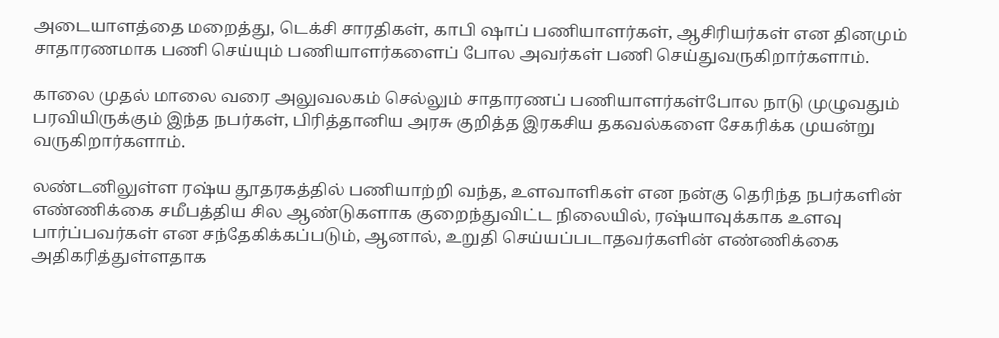அடையாளத்தை மறைத்து, டெக்சி சாரதிகள், காபி ஷாப் பணியாளர்கள், ஆசிரியர்கள் என தினமும் சாதாரணமாக பணி செய்யும் பணியாளர்களைப் போல அவர்கள் பணி செய்துவருகிறார்களாம்.

காலை முதல் மாலை வரை அலுவலகம் செல்லும் சாதாரணப் பணியாளர்கள்போல நாடு முழுவதும் பரவியிருக்கும் இந்த நபர்கள், பிரித்தானிய அரசு குறித்த இரகசிய தகவல்களை சேகரிக்க முயன்று வருகிறார்களாம்.

லண்டனிலுள்ள ரஷ்ய தூதரகத்தில் பணியாற்றி வந்த, உளவாளிகள் என நன்கு தெரிந்த நபர்களின் எண்ணிக்கை சமீபத்திய சில ஆண்டுகளாக குறைந்துவிட்ட நிலையில், ரஷ்யாவுக்காக உளவு பார்ப்பவர்கள் என சந்தேகிக்கப்படும், ஆனால், உறுதி செய்யப்படாதவர்களின் எண்ணிக்கை அதிகரித்துள்ளதாக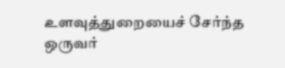உளவுத்துறையைச் சேர்ந்த ஒருவர்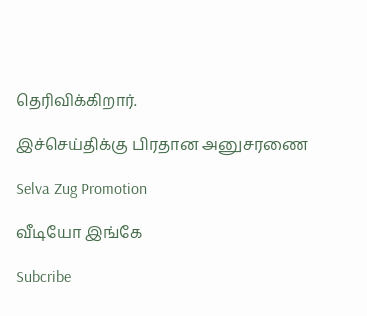தெரிவிக்கிறார்.

இச்செய்திக்கு பிரதான அனுசரணை

Selva Zug Promotion

வீடியோ இங்கே

Subcribe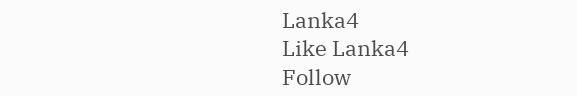Lanka4
Like Lanka4
Follow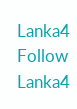Lanka4
Follow Lanka4